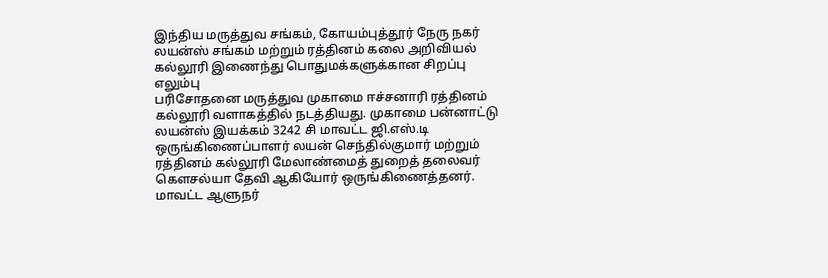இந்திய மருத்துவ சங்கம், கோயம்புத்தூர் நேரு நகர் லயன்ஸ் சங்கம் மற்றும் ரத்தினம் கலை அறிவியல் கல்லூரி இணைந்து பொதுமக்களுக்கான சிறப்பு எலும்பு
பரிசோதனை மருத்துவ முகாமை ஈச்சனாரி ரத்தினம் கல்லூரி வளாகத்தில் நடத்தியது. முகாமை பன்னாட்டு லயன்ஸ் இயக்கம் 3242 சி மாவட்ட ஜி.எஸ்.டி ஒருங்கிணைப்பாளர் லயன் செந்தில்குமார் மற்றும் ரத்தினம் கல்லூரி மேலாண்மைத் துறைத் தலைவர் கௌசல்யா தேவி ஆகியோர் ஒருங்கிணைத்தனர்.
மாவட்ட ஆளுநர்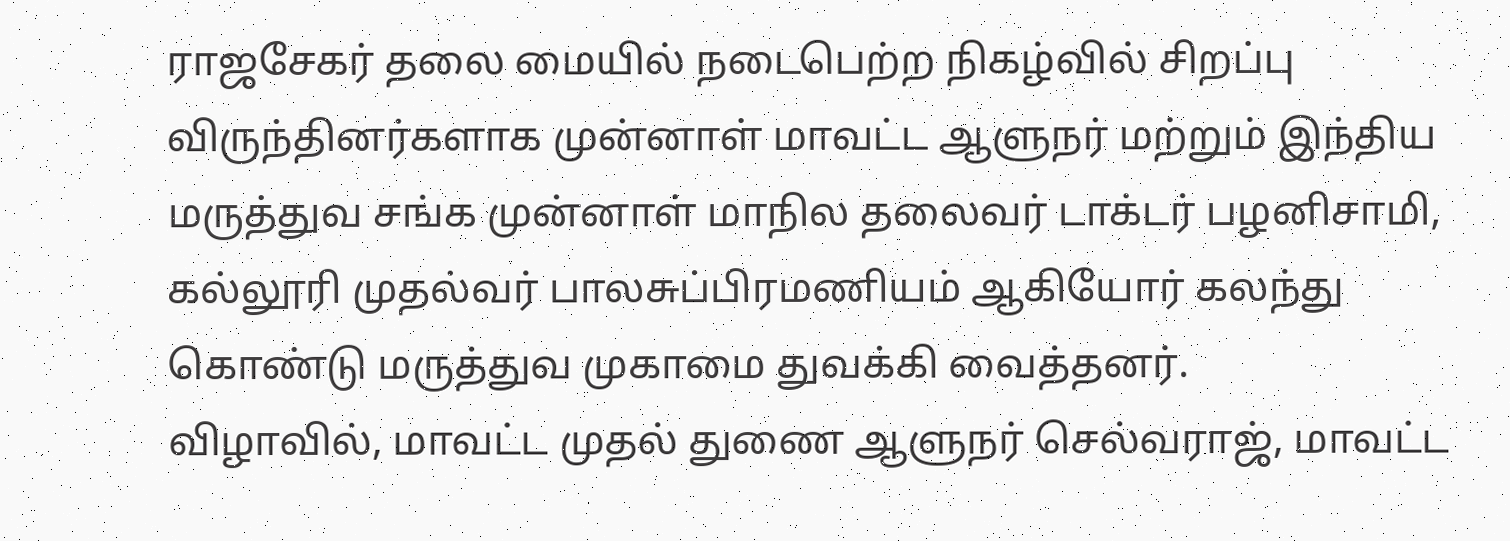ராஜசேகர் தலை மையில் நடைபெற்ற நிகழ்வில் சிறப்பு விருந்தினர்களாக முன்னாள் மாவட்ட ஆளுநர் மற்றும் இந்திய மருத்துவ சங்க முன்னாள் மாநில தலைவர் டாக்டர் பழனிசாமி, கல்லூரி முதல்வர் பாலசுப்பிரமணியம் ஆகியோர் கலந்து கொண்டு மருத்துவ முகாமை துவக்கி வைத்தனர்.
விழாவில், மாவட்ட முதல் துணை ஆளுநர் செல்வராஜ், மாவட்ட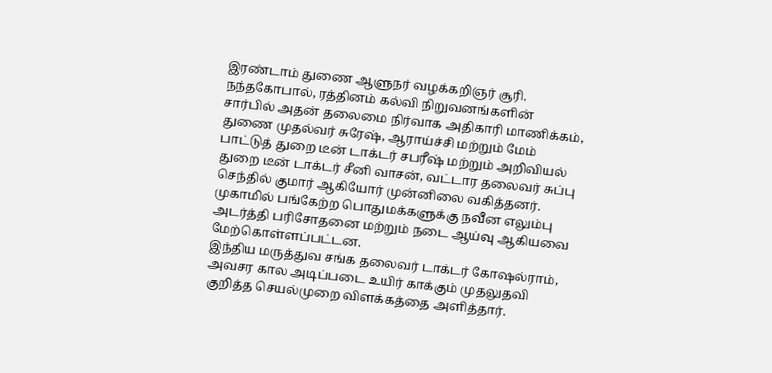இரண்டாம் துணை ஆளுநர் வழக்கறிஞர் சூரி. நந்தகோபால், ரத்தினம் கல்வி நிறுவனங்களின் சார்பில் அதன் தலைமை நிர்வாக அதிகாரி மாணிக்கம், துணை முதல்வர் சுரேஷ், ஆராய்ச்சி மற்றும் மேம் பாட்டுத் துறை டீன் டாக்டர் சபரீஷ் மற்றும் அறிவியல் துறை டீன் டாக்டர் சீனி வாசன், வட்டார தலைவர் சுப்பு செந்தில் குமார் ஆகியோர் முன்னிலை வகித்தனர்.
முகாமில் பங்கேற்ற பொதுமக்களுக்கு நவீன எலும்பு அடர்த்தி பரிசோதனை மற்றும் நடை ஆய்வு ஆகியவை மேற்கொள்ளப்பட்டன.
இந்திய மருத்துவ சங்க தலைவர் டாக்டர் கோஷல்ராம், அவசர கால அடிப்படை உயிர் காக்கும் முதலுதவி குறித்த செயல்முறை விளக்கத்தை அளித்தார்.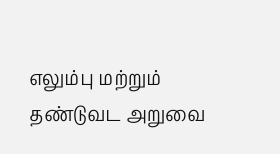எலும்பு மற்றும் தண்டுவட அறுவை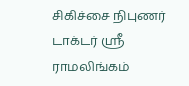சிகிச்சை நிபுணர் டாக்டர் ஸ்ரீ ராமலிங்கம்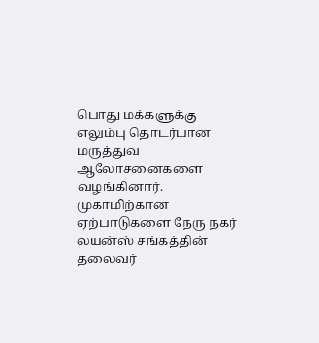பொது மக்களுக்கு எலும்பு தொடர்பான மருத்துவ ஆலோசனைகளை வழங்கினார்.
முகாமிற்கான ஏற்பாடுகளை நேரு நகர் லயன்ஸ் சங்கத்தின் தலைவர்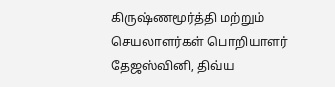கிருஷ்ணமூர்த்தி மற்றும் செயலாளர்கள் பொறியாளர் தேஜஸ்வினி, திவ்ய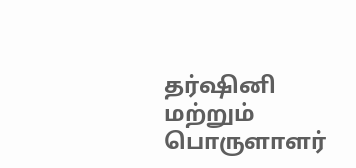தர்ஷினி மற்றும் பொருளாளர்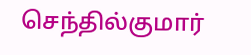செந்தில்குமார்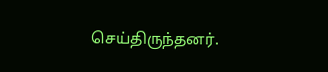செய்திருந்தனர்.